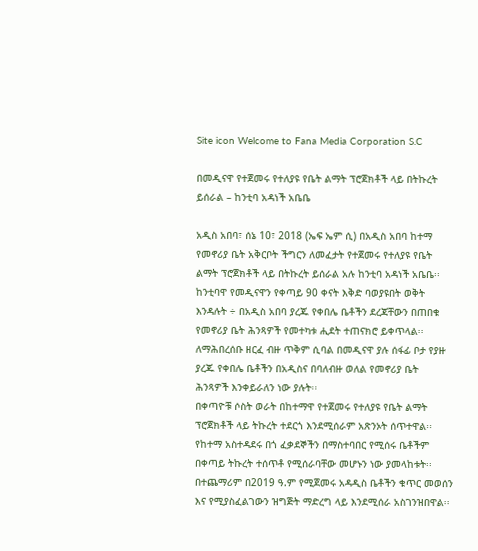Site icon Welcome to Fana Media Corporation S.C

በመዲናዋ የተጀመሩ የተለያዩ የቤት ልማት ፕሮጀክቶች ላይ በትኩረት ይሰራል – ከንቲባ አዳነች አቤቤ

አዲስ አበባ፣ ሰኔ 10፣ 2018 (ኤፍ ኤም ሲ) በአዲስ አበባ ከተማ የመኖሪያ ቤት አቅርቦት ችግርን ለመፈታት የተጀመሩ የተለያዩ የቤት ልማት ፕሮጀክቶች ላይ በትኩረት ይሰራል አሉ ከንቲባ አዳነች አቤቤ፡፡
ከንቲባዋ የመዲናዋን የቀጣይ 90 ቀናት እቅድ ባወያዩበት ወቅት እንዳሉት ÷ በአዲስ አበባ ያረጁ የቀበሌ ቤቶችን ደረጃቸውን በጠበቁ የመኖሪያ ቤት ሕንጻዎች የመተካቱ ሒደት ተጠናክሮ ይቀጥላል፡፡
ለማሕበረሰቡ ዘርፈ ብዙ ጥቅም ሲባል በመዲናዋ ያሉ ሰፋፊ ቦታ የያዙ ያረጁ የቀበሌ ቤቶችን በአዲስና በባለብዙ ወለል የመኖሪያ ቤት ሕንጻዎች እንቀይራለን ነው ያሉት፡፡
በቀጣዮቹ ሶስት ወራት በከተማዋ የተጀመሩ የተለያዩ የቤት ልማት ፕሮጀክቶች ላይ ትኩረት ተደርጎ እንደሚሰራም አጽንኦት ሰጥተዋል፡፡
የከተማ አስተዳደሩ በጎ ፈቃደኞችን በማስተባበር የሚሰሩ ቤቶችም በቀጣይ ትኩረት ተሰጥቶ የሚሰራባቸው መሆኑን ነው ያመላከቱት፡፡
በተጨማሪም በ2019 ዓ.ም የሚጀመሩ አዳዲስ ቤቶችን ቁጥር መወሰን እና የሚያስፈልገውን ዝግጅት ማድረግ ላይ እንደሚሰራ አስገንዝበዋል፡፡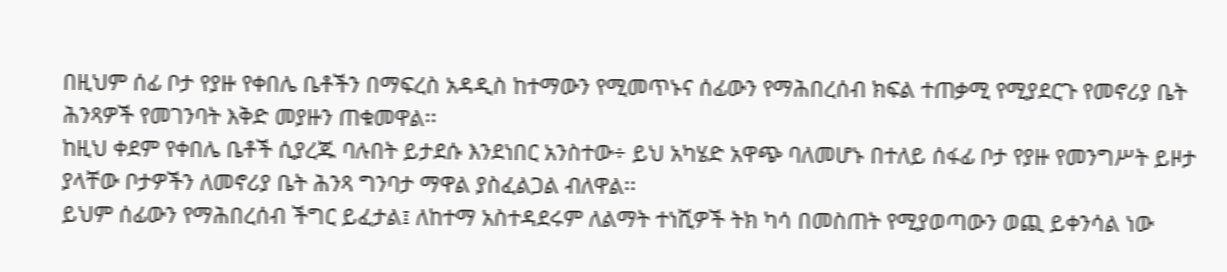በዚህም ሰፊ ቦታ የያዙ የቀበሌ ቤቶችን በማፍረስ አዳዲስ ከተማውን የሚመጥኑና ሰፊውን የማሕበረሰብ ክፍል ተጠቃሚ የሚያደርጉ የመኖሪያ ቤት ሕንጻዎች የመገንባት እቅድ መያዙን ጠቁመዋል፡፡
ከዚህ ቀደም የቀበሌ ቤቶች ሲያረጁ ባሉበት ይታደሱ እንደነበር አንስተው÷ ይህ አካሄድ አዋጭ ባለመሆኑ በተለይ ሰፋፊ ቦታ የያዙ የመንግሥት ይዞታ ያላቸው ቦታዎችን ለመኖሪያ ቤት ሕንጻ ግንባታ ማዋል ያስፈልጋል ብለዋል፡፡
ይህም ሰፊውን የማሕበረሰብ ችግር ይፈታል፤ ለከተማ አስተዳደሩም ለልማት ተነሺዎች ትክ ካሳ በመስጠት የሚያወጣውን ወጪ ይቀንሳል ነው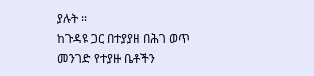ያሉት ፡፡
ከጉዳዩ ጋር በተያያዘ በሕገ ወጥ መንገድ የተያዙ ቤቶችን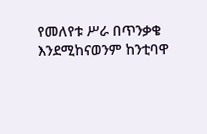የመለየቱ ሥራ በጥንቃቄ እንደሚከናወንም ከንቲባዋ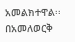አመልክተዋል፡፡
በአመለወርቅ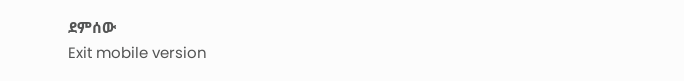ደምሰው
Exit mobile version